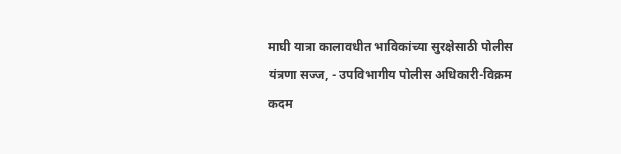माघी यात्रा कालावधीत भाविकांच्या सुरक्षेसाठी पोलीस यंत्रणा सज्ज, - उपविभागीय पोलीस अधिकारी-विक्रम कदम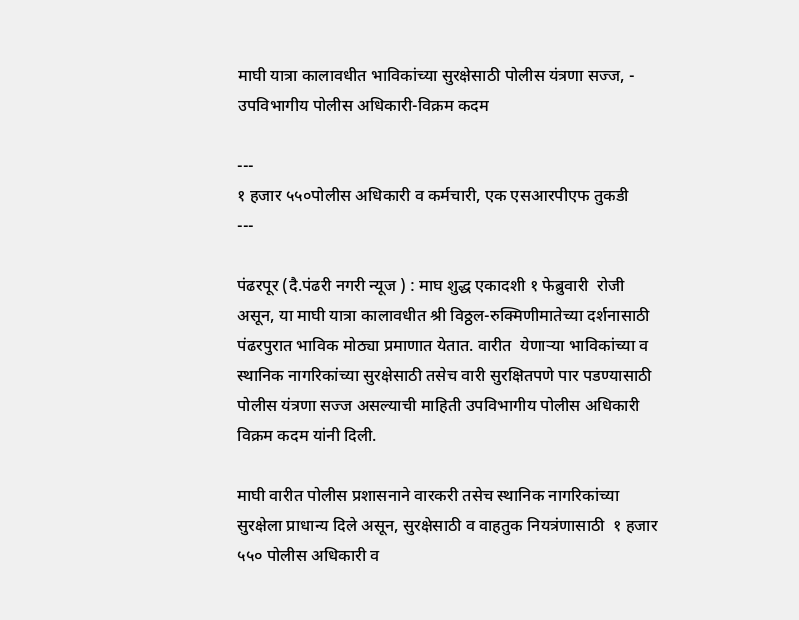माघी यात्रा कालावधीत भाविकांच्या सुरक्षेसाठी पोलीस यंत्रणा सज्ज, -  उपविभागीय पोलीस अधिकारी-विक्रम कदम

---
१ हजार ५५०पोलीस अधिकारी व कर्मचारी, एक एसआरपीएफ तुकडी
---

पंढरपूर (दै.पंढरी नगरी न्यूज ) : माघ शुद्ध एकादशी १ फेब्रुवारी  रोजी असून, या माघी यात्रा कालावधीत श्री विठ्ठल-रुक्मिणीमातेच्या दर्शनासाठी पंढरपुरात भाविक मोठ्या प्रमाणात येतात. वारीत  येणाऱ्या भाविकांच्या व स्थानिक नागरिकांच्या सुरक्षेसाठी तसेच वारी सुरक्षितपणे पार पडण्यासाठी पोलीस यंत्रणा सज्ज असल्याची माहिती उपविभागीय पोलीस अधिकारी विक्रम कदम यांनी दिली.

माघी वारीत पोलीस प्रशासनाने वारकरी तसेच स्थानिक नागरिकांच्या सुरक्षेला प्राधान्य दिले असून, सुरक्षेसाठी व वाहतुक नियत्रंणासाठी  १ हजार ५५० पोलीस अधिकारी व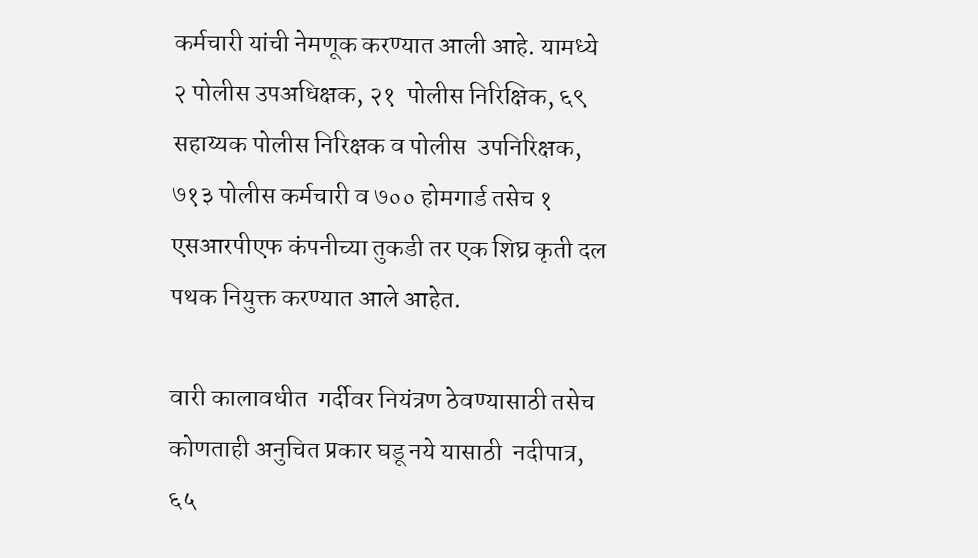कर्मचारी यांची नेमणूक करण्यात आली आहे. यामध्ये २ पोलीस उपअधिक्षक, २१  पोलीस निरिक्षिक, ६९ सहाय्यक पोलीस निरिक्षक व पोलीस  उपनिरिक्षक, ७१३ पोलीस कर्मचारी व ७०० होमगार्ड तसेच १ एसआरपीएफ कंपनीच्या तुकडी तर एक शिघ्र कृती दल पथक नियुक्त करण्यात आले आहेत.

वारी कालावधीत  गर्दीवर नियंत्रण ठेवण्यासाठी तसेच कोणताही अनुचित प्रकार घडू नये यासाठी  नदीपात्र, ६५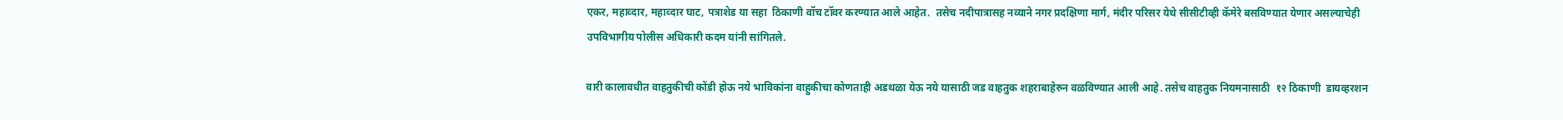एकर, महाव्दार, महाव्दार घाट, पत्राशेड या सहा  ठिकाणी वॉच टॉवर करण्यात आले आहेत.  तसेच नदीपात्रासह नव्याने नगर प्रदक्षिणा मार्ग, मंदीर परिसर येथे सीसीटीव्ही कॅमेरे बसविण्यात येणार असल्याचेही उपविभागीय पोलीस अधिकारी कदम यांनी सांगितले.

वारी कालावधीत वाहतुकीची कोंडी होऊ नये भाविकांना वाहुकीचा कोणताही अडथळा येऊ नये यासाठी जड वाहतुक शहराबाहेरुन वळविण्यात आली आहे. तसेच वाहतुक नियमनासाठी  १२ ठिकाणी  डायव्हरशन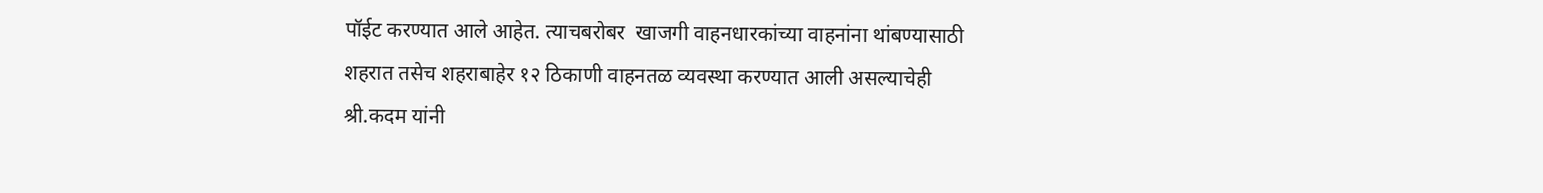पॉईट करण्यात आले आहेत. त्याचबरोबर  खाजगी वाहनधारकांच्या वाहनांना थांबण्यासाठी  शहरात तसेच शहराबाहेर १२ ठिकाणी वाहनतळ व्यवस्था करण्यात आली असल्याचेही श्री.कदम यांनी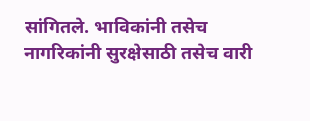सांगितले. भाविकांनी तसेच नागरिकांनी सुरक्षेसाठी तसेच वारी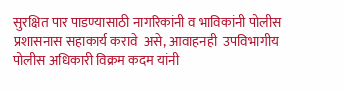सुरक्षित पार पाडण्यासाठी नागरिकांनी व भाविकांनी पोलीस प्रशासनास सहाकार्य करावे  असे, आवाहनही  उपविभागीय पोलीस अधिकारी विक्रम कदम यांनी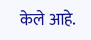केले आहे.